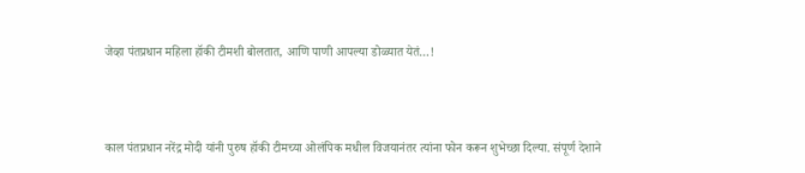जेव्हा पंतप्रधान महिला हॉकी टीमशी बोलतात, आणि पाणी आपल्या डोळ्यात येतं…!



काल पंतप्रधान नरेंद्र मोदी यांनी पुरुष हॉकी टीमच्या ओलंपिक मधील विजयानंतर त्यांना फोन करून शुभेच्छा दिल्या. संपूर्ण देशाने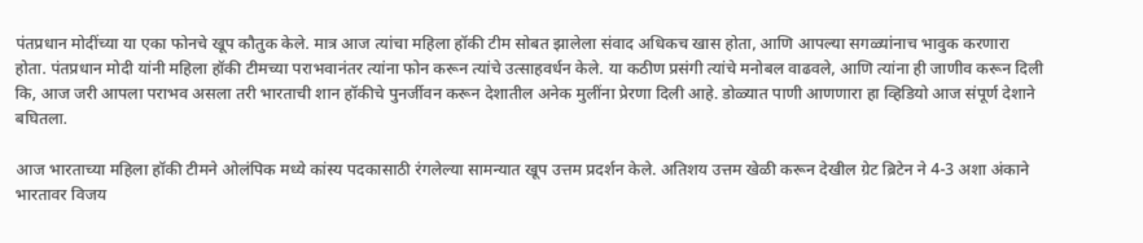पंतप्रधान मोदींच्या या एका फोनचे खूप कौतुक केले. मात्र आज त्यांचा महिला हॉकी टीम सोबत झालेला संवाद अधिकच खास होता, आणि आपल्या सगळ्यांनाच भावुक करणारा होता. पंतप्रधान मोदी यांनी महिला हॉकी टीमच्या पराभवानंतर त्यांना फोन करून त्यांचे उत्साहवर्धन केले. या कठीण प्रसंगी त्यांचे मनोबल वाढवले, आणि त्यांना ही जाणीव करून दिली कि, आज जरी आपला पराभव असला तरी भारताची शान हॉकीचे पुनर्जीवन करून देशातील अनेक मुलींना प्रेरणा दिली आहे. डोळ्यात पाणी आणणारा हा व्हिडियो आज संपूर्ण देशाने बघितला.

आज भारताच्या महिला हॉकी टीमने ओलंपिक मध्ये कांस्य पदकासाठी रंगलेल्या सामन्यात खूप उत्तम प्रदर्शन केले. अतिशय उत्तम खेळी करून देखील ग्रेट ब्रिटेन ने 4-3 अशा अंकाने भारतावर विजय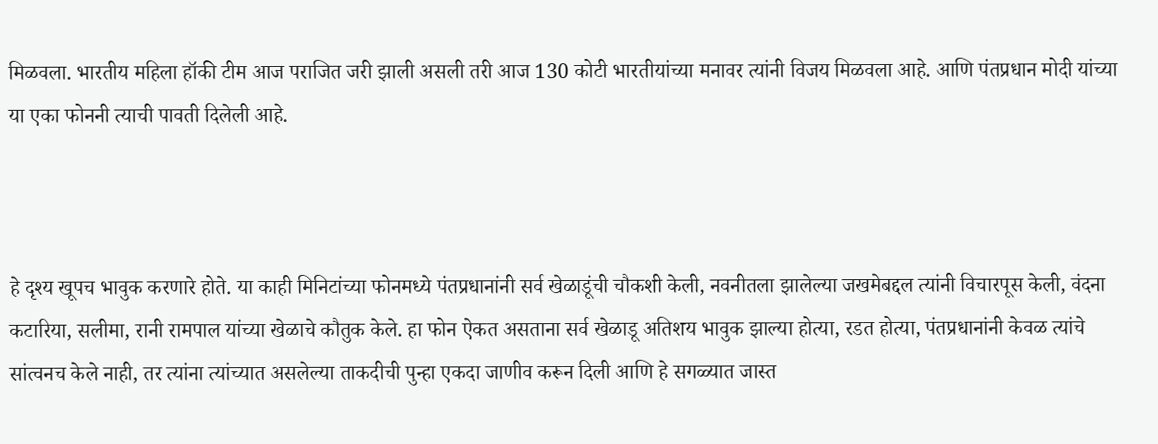मिळवला. भारतीय महिला हॉकी टीम आज पराजित जरी झाली असली तरी आज 130 कोटी भारतीयांच्या मनावर त्यांनी विजय मिळवला आहे. आणि पंतप्रधान मोदी यांच्या या एका फोननी त्याची पावती दिलेली आहे.



हे दृश्य खूपच भावुक करणारे होते. या काही मिनिटांच्या फोनमध्ये पंतप्रधानांनी सर्व खेळाडूंची चौकशी केली, नवनीतला झालेल्या जखमेबद्दल त्यांनी विचारपूस केली, वंदना कटारिया, सलीमा, रानी रामपाल यांच्या खेळाचे कौतुक केले. हा फोन ऐकत असताना सर्व खेळाडू अतिशय भावुक झाल्या होत्या, रडत होत्या, पंतप्रधानांनी केवळ त्यांचे सांत्वनच केले नाही, तर त्यांना त्यांच्यात असलेल्या ताकदीची पुन्हा एकदा जाणीव करून दिली आणि हे सगळ्यात जास्त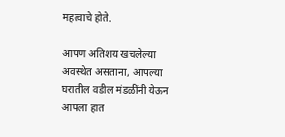महत्वाचे होते.

आपण अतिशय खचलेल्या अवस्थेत असताना, आपल्या घरातील वडील मंडळींनी येऊन आपला हात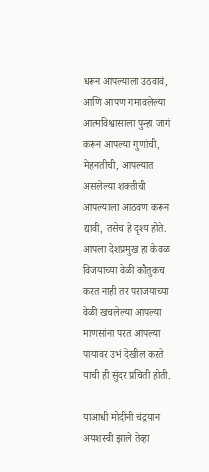धरून आपल्याला उठवावं, आणि आपण गमावलेल्या आत्मविश्वासाला पुन्हा जागं करून आपल्या गुणांची, मेहनतीची, आपल्यात असलेल्या शक्तीची आपल्याला आठवण करून द्यावी, तसेच हे दृश्य होते. आपला देशप्रमुख हा केवळ विजयाच्या वेळी कौतुकच करत नाही तर पराजयाच्या वेळी खचलेल्या आपल्या माणसांना परत आपल्या पायावर उभं देखील करते याची ही सुंदर प्रचिती होती.

याआधी मोदींनी चंद्रयान अयशस्वी झाले तेव्हा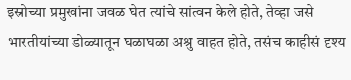इस्रोच्या प्रमुखांना जवळ घेत त्यांचे सांत्वन केले होते, तेव्हा जसे भारतीयांच्या डोळ्यातून घळाघळा अश्रु वाहत होते, तसंच काहीसं दृश्य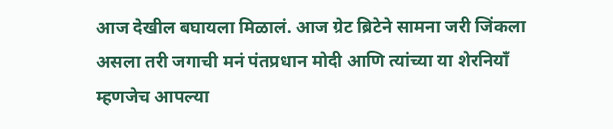आज देखील बघायला मिळालं. आज ग्रेट ब्रिटेने सामना जरी जिंकला असला तरी जगाची मनं पंतप्रधान मोदी आणि त्यांच्या या शेरनियाँ म्हणजेच आपल्या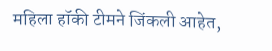महिला हॉकी टीमने जिंकली आहेत,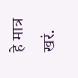हे मात्र खरं.